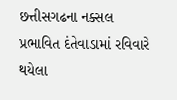છત્તીસગઢના નક્સલ પ્રભાવિત દંતેવાડામાં રવિવારે થયેલા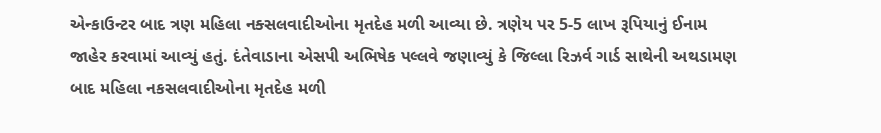એન્કાઉન્ટર બાદ ત્રણ મહિલા નક્સલવાદીઓના મૃતદેહ મળી આવ્યા છે. ત્રણેય પર 5-5 લાખ રૂપિયાનું ઈનામ જાહેર કરવામાં આવ્યું હતું. દંતેવાડાના એસપી અભિષેક પલ્લવે જણાવ્યું કે જિલ્લા રિઝર્વ ગાર્ડ સાથેની અથડામણ બાદ મહિલા નકસલવાદીઓના મૃતદેહ મળી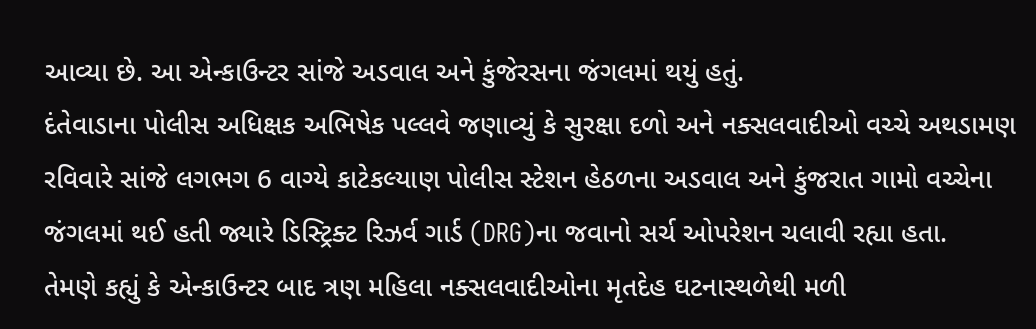આવ્યા છે. આ એન્કાઉન્ટર સાંજે અડવાલ અને કુંજેરસના જંગલમાં થયું હતું.
દંતેવાડાના પોલીસ અધિક્ષક અભિષેક પલ્લવે જણાવ્યું કે સુરક્ષા દળો અને નક્સલવાદીઓ વચ્ચે અથડામણ રવિવારે સાંજે લગભગ 6 વાગ્યે કાટેકલ્યાણ પોલીસ સ્ટેશન હેઠળના અડવાલ અને કુંજરાત ગામો વચ્ચેના જંગલમાં થઈ હતી જ્યારે ડિસ્ટ્રિક્ટ રિઝર્વ ગાર્ડ (DRG)ના જવાનો સર્ચ ઓપરેશન ચલાવી રહ્યા હતા.
તેમણે કહ્યું કે એન્કાઉન્ટર બાદ ત્રણ મહિલા નક્સલવાદીઓના મૃતદેહ ઘટનાસ્થળેથી મળી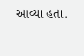આવ્યા હતા.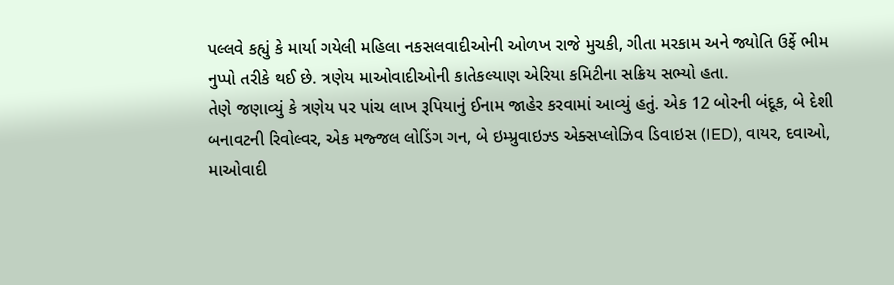પલ્લવે કહ્યું કે માર્યા ગયેલી મહિલા નકસલવાદીઓની ઓળખ રાજે મુચકી, ગીતા મરકામ અને જ્યોતિ ઉર્ફે ભીમ નુપ્પો તરીકે થઈ છે. ત્રણેય માઓવાદીઓની કાતેકલ્યાણ એરિયા કમિટીના સક્રિય સભ્યો હતા.
તેણે જણાવ્યું કે ત્રણેય પર પાંચ લાખ રૂપિયાનું ઈનામ જાહેર કરવામાં આવ્યું હતું. એક 12 બોરની બંદૂક, બે દેશી બનાવટની રિવોલ્વર, એક મજ્જલ લોડિંગ ગન, બે ઇમ્પ્રુવાઇઝ્ડ એક્સપ્લોઝિવ ડિવાઇસ (IED), વાયર, દવાઓ, માઓવાદી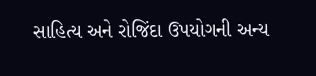સાહિત્ય અને રોજિંદા ઉપયોગની અન્ય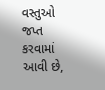વસ્તુઓ જપ્ત કરવામાં આવી છે,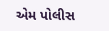એમ પોલીસ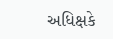અધિક્ષકે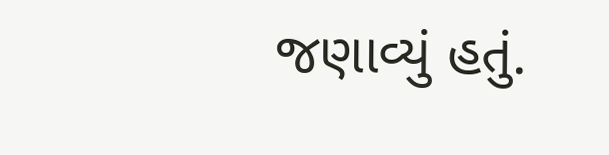જણાવ્યું હતું.